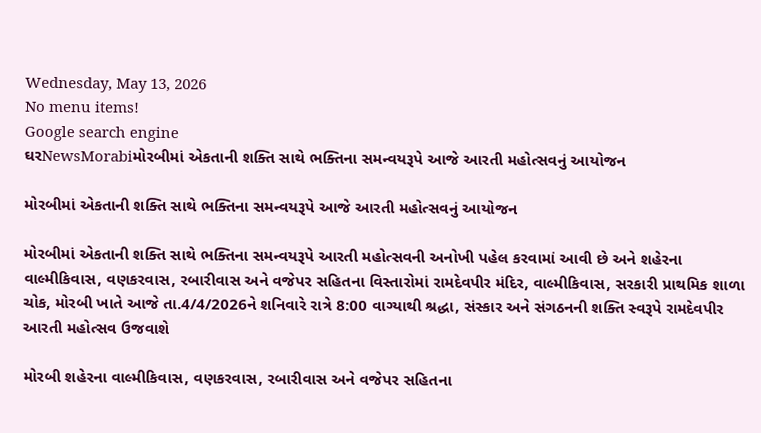Wednesday, May 13, 2026
No menu items!
Google search engine
ઘરNewsMorabiમોરબીમાં એકતાની શક્તિ સાથે ભક્તિના સમન્વયરૂપે આજે આરતી મહોત્સવનું આયોજન

મોરબીમાં એકતાની શક્તિ સાથે ભક્તિના સમન્વયરૂપે આજે આરતી મહોત્સવનું આયોજન

મોરબીમાં એકતાની શક્તિ સાથે ભક્તિના સમન્વયરૂપે આરતી મહોત્સવની અનોખી પહેલ કરવામાં આવી છે અને શહેરના  વાલ્મીકિવાસ, વણકરવાસ, રબારીવાસ અને વજેપર સહિતના વિસ્તારોમાં રામદેવપીર મંદિર, વાલ્મીકિવાસ, સરકારી પ્રાથમિક શાળા ચોક, મોરબી ખાતે આજે તા.4/4/2026ને શનિવારે રાત્રે 8:00 વાગ્યાથી શ્રદ્ધા, સંસ્કાર અને સંગઠનની શક્તિ સ્વરૂપે રામદેવપીર આરતી મહોત્સવ ઉજવાશે

મોરબી શહેરના વાલ્મીકિવાસ, વણકરવાસ, રબારીવાસ અને વજેપર સહિતના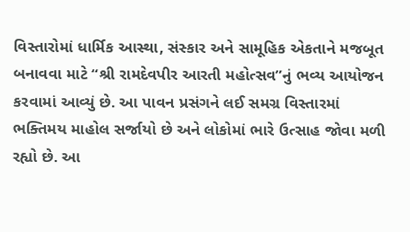વિસ્તારોમાં ધાર્મિક આસ્થા, સંસ્કાર અને સામૂહિક એકતાને મજબૂત બનાવવા માટે “શ્રી રામદેવપીર આરતી મહોત્સવ”નું ભવ્ય આયોજન કરવામાં આવ્યું છે. આ પાવન પ્રસંગને લઈ સમગ્ર વિસ્તારમાં ભક્તિમય માહોલ સર્જાયો છે અને લોકોમાં ભારે ઉત્સાહ જોવા મળી રહ્યો છે. આ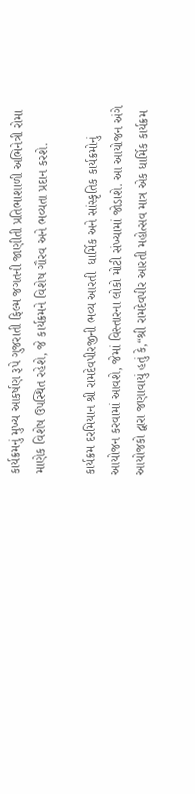કાર્યક્રમનું મુખ્ય આકર્ષણ રૂપે ગુજરાતી ફિલ્મ જગતની જાણીતી પ્રતિભાશાળી અભિનેત્રી રોમા માણેક વિશેષ ઉપસ્થિત રહેશે, જે કાર્યક્રમને વિશેષ ગૌરવ અને ભવ્યતા પ્રદાન કરશે.

કાર્યક્રમ દરમિયાન શ્રી રામદેવપીરજીની ભવ્ય આરતી  ધાર્મિક અને સાંસ્કૃતિક કાર્યક્રમોનું આયોજન કરવામાં આવશે, જેમાં વિસ્તારના લોકો મોટી સંખ્યામાં જોડાશે. આ આયોજન અંગે આયોજકો દ્વારા જણાવાયું હતું કે,“શ્રી રામદેવપીર આરતી મહોત્સવ માત્ર એક ધાર્મિક કાર્યક્રમ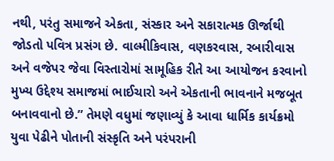નથી, પરંતુ સમાજને એકતા, સંસ્કાર અને સકારાત્મક ઊર્જાથી જોડતો પવિત્ર પ્રસંગ છે. વાલ્મીકિવાસ, વણકરવાસ, રબારીવાસ અને વજેપર જેવા વિસ્તારોમાં સામૂહિક રીતે આ આયોજન કરવાનો મુખ્ય ઉદ્દેશ્ય સમાજમાં ભાઈચારો અને એકતાની ભાવનાને મજબૂત બનાવવાનો છે.” તેમણે વધુમાં જણાવ્યું કે આવા ધાર્મિક કાર્યક્રમો યુવા પેઢીને પોતાની સંસ્કૃતિ અને પરંપરાની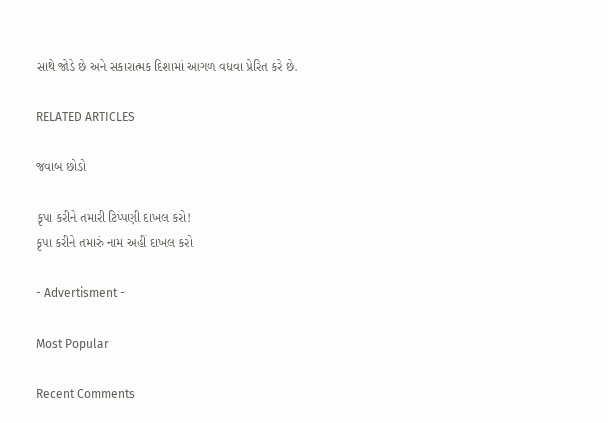સાથે જોડે છે અને સકારાત્મક દિશામાં આગળ વધવા પ્રેરિત કરે છે.

RELATED ARTICLES

જવાબ છોડો

કૃપા કરીને તમારી ટિપ્પણી દાખલ કરો!
કૃપા કરીને તમારું નામ અહીં દાખલ કરો

- Advertisment -

Most Popular

Recent Comments